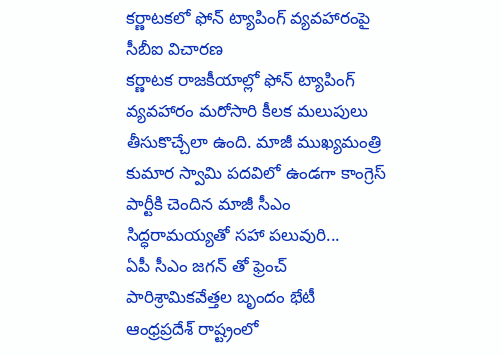కర్ణాటకలో ఫోన్ ట్యాపింగ్ వ్యవహారంపై సీబీఐ విచారణ
కర్ణాటక రాజకీయాల్లో ఫోన్ ట్యాపింగ్ వ్యవహారం మరోసారి కీలక మలుపులు తీసుకొచ్చేలా ఉంది. మాజీ ముఖ్యమంత్రి కుమార స్వామి పదవిలో ఉండగా కాంగ్రెస్ పార్టీకి చెందిన మాజీ సీఎం సిద్ధరామయ్యతో సహా పలువురి...
ఏపీ సీఎం జగన్ తో ఫ్రెంచ్ పారిశ్రామికవేత్తల బృందం భేటీ
ఆంధ్రప్రదేశ్ రాష్ట్రంలో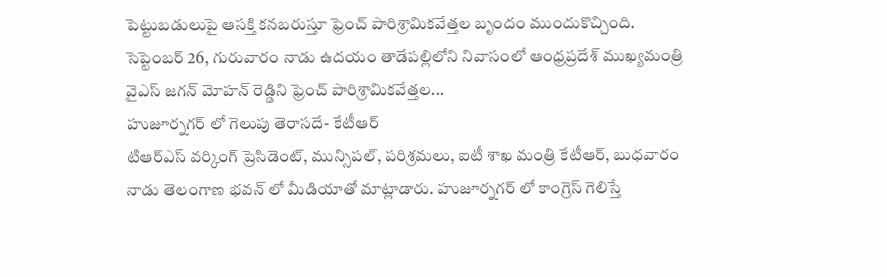పెట్టుబడులుపై ఆసక్తి కనబరుస్తూ ఫ్రెంచ్ పారిశ్రామికవేత్తల బృందం ముందుకొచ్చింది. సెప్టెంబర్ 26, గురువారం నాడు ఉదయం తాడేపల్లిలోని నివాసంలో ఆంధ్రప్రదేశ్ ముఖ్యమంత్రి వైఎస్ జగన్ మోహన్ రెడ్డిని ఫ్రెంచ్ పారిశ్రామికవేత్తల...
హుజూర్నగర్ లో గెలుపు తెరాసదే- కేటీఆర్
టిఆర్ఎస్ వర్కింగ్ ప్రెసిడెంట్, మున్సిపల్, పరిశ్రమలు, ఐటీ శాఖ మంత్రి కేటీఆర్, బుధవారం నాడు తెలంగాణ భవన్ లో మీడియాతో మాట్లాడారు. హుజూర్నగర్ లో కాంగ్రెస్ గెలిస్తే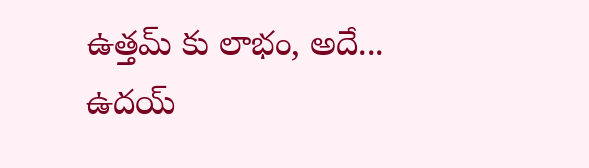ఉత్తమ్ కు లాభం, అదే...
ఉదయ్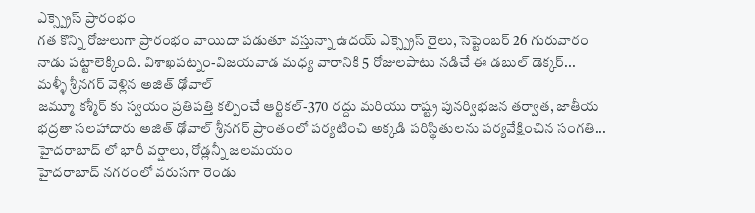ఎక్స్ప్రెస్ ప్రారంభం
గత కొన్ని రోజులుగా ప్రారంభం వాయిదా పడుతూ వస్తున్నా ఉదయ్ ఎక్స్ప్రెస్ రైలు, సెప్టెంబర్ 26 గురువారం నాడు పట్టాలెక్కింది. విశాఖపట్నం-విజయవాడ మధ్య వారానికి 5 రోజులపాటు నడిచే ఈ డబుల్ డెక్కర్...
మళ్ళీ శ్రీనగర్ వెళ్లిన అజిత్ ఢోవాల్
జమ్మూ కశ్మీర్ కు స్వయం ప్రతిపత్తి కల్పించే ఆర్టికల్-370 రద్దు మరియు రాష్ట్ర పునర్విభజన తర్వాత, జాతీయ భద్రతా సలహాదారు అజిత్ ఢోవాల్ శ్రీనగర్ ప్రాంతంలో పర్యటించి అక్కడి పరిస్థితులను పర్యవేక్షించిన సంగతి...
హైదరాబాద్ లో భారీ వర్షాలు, రోడ్లన్నీ జలమయం
హైదరాబాద్ నగరంలో వరుసగా రెండు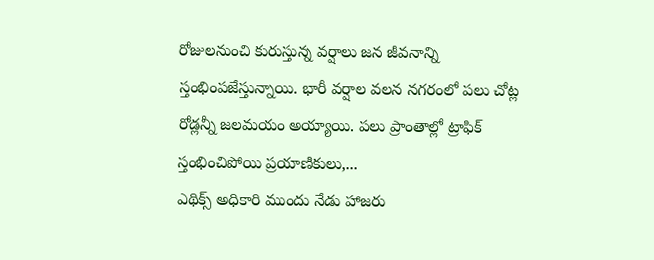రోజులనుంచి కురుస్తున్న వర్షాలు జన జీవనాన్ని స్తంభింపజేస్తున్నాయి. భారీ వర్షాల వలన నగరంలో పలు చోట్ల రోడ్లన్నీ జలమయం అయ్యాయి. పలు ప్రాంతాల్లో ట్రాఫిక్ స్తంభించిపోయి ప్రయాణికులు,...
ఎథిక్స్ అధికారి ముందు నేడు హాజరు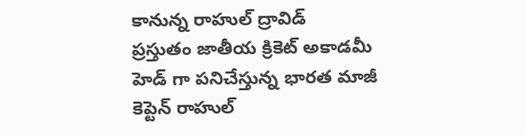కానున్న రాహుల్ ద్రావిడ్
ప్రస్తుతం జాతీయ క్రికెట్ అకాడమీ హెడ్ గా పనిచేస్తున్న భారత మాజీ కెప్టెన్ రాహుల్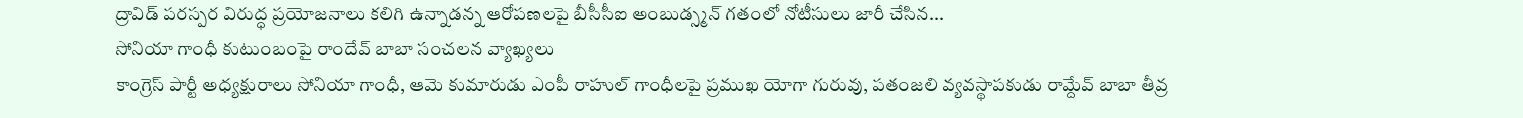ద్రావిడ్ పరస్పర విరుద్ధ ప్రయోజనాలు కలిగి ఉన్నాడన్న ఆరోపణలపై బీసీసీఐ అంబుడ్స్మన్ గతంలో నోటీసులు జారీ చేసిన...
సోనియా గాంధీ కుటుంబంపై రాందేవ్ బాబా సంచలన వ్యాఖ్యలు
కాంగ్రెస్ పార్టీ అధ్యక్షురాలు సోనియా గాంధీ, ఆమె కుమారుడు ఎంపీ రాహుల్ గాంధీలపై ప్రముఖ యోగా గురువు, పతంజలి వ్యవస్థాపకుడు రామ్దేవ్ బాబా తీవ్ర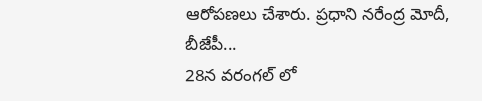ఆరోపణలు చేశారు. ప్రధాని నరేంద్ర మోదీ, బీజేపీ...
28న వరంగల్ లో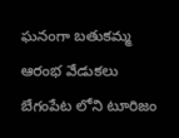ఘనంగా బతుకమ్మ ఆరంభ వేడుకలు
బేగంపేట లోని టూరిజం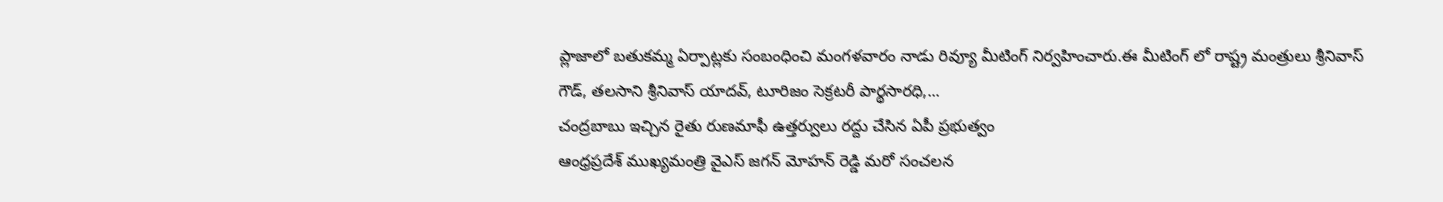ప్లాజాలో బతుకమ్మ ఏర్పాట్లకు సంబంధించి మంగళవారం నాడు రివ్యూ మీటింగ్ నిర్వహించారు.ఈ మీటింగ్ లో రాష్ట్ర మంత్రులు శ్రీనివాస్ గౌడ్, తలసాని శ్రీనివాస్ యాదవ్, టూరిజం సెక్రటరీ పార్థసారధి,...
చంద్రబాబు ఇచ్చిన రైతు రుణమాఫీ ఉత్తర్వులు రద్దు చేసిన ఏపీ ప్రభుత్వం
ఆంధ్రప్రదేశ్ ముఖ్యమంత్రి వైఎస్ జగన్ మోహన్ రెడ్డి మరో సంచలన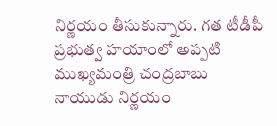నిర్ణయం తీసుకున్నారు. గత టీడీపీ ప్రభుత్వ హయాంలో అప్పటి ముఖ్యమంత్రి చంద్రబాబు నాయుడు నిర్ణయం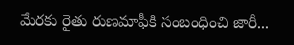మేరకు రైతు రుణమాఫీకి సంబంధించి జారీ...